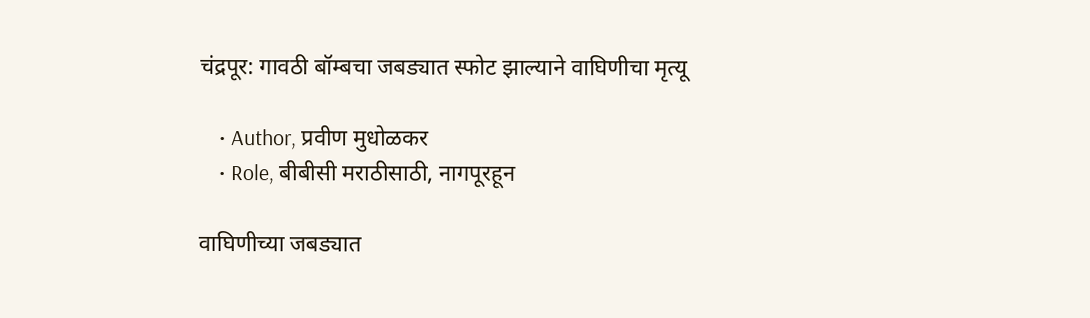चंद्रपूर: गावठी बॉम्बचा जबड्यात स्फोट झाल्याने वाघिणीचा मृत्यू

    • Author, प्रवीण मुधोळकर
    • Role, बीबीसी मराठीसाठी, नागपूरहून

वाघिणीच्या जबड्यात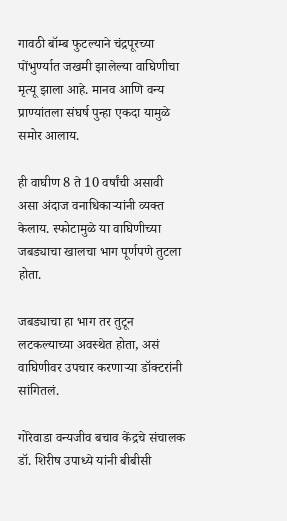गावठी बॉम्ब फुटल्याने चंद्रपूरच्या पोंभुर्ण्यात जखमी झालेल्या वाघिणीचा मृत्यू झाला आहे. मानव आणि वन्य प्राण्यांतला संघर्ष पुन्हा एकदा यामुळे समोर आलाय.

ही वाघीण 8 ते 10 वर्षांची असावी असा अंदाज वनाधिकाऱ्यांनी व्यक्त केलाय. स्फोटामुळे या वाघिणीच्या जबड्याचा खालचा भाग पूर्णपणे तुटला होता.

जबड्याचा हा भाग तर तुटून लटकल्याच्या अवस्थेत होता, असं वाघिणीवर उपचार करणाऱ्या डॉक्टरांनी सांगितलं.

गोरेवाडा वन्यजीव बचाव केंद्रचे संचालक डॉ. शिरीष उपाध्ये यांनी बीबीसी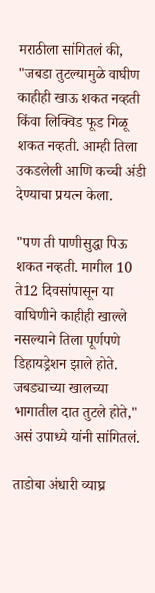मराठीला सांगितलं की, "जबडा तुटल्यामुळे वाघीण काहीही खाऊ शकत नव्हती किंवा लिक्विड फूड गिळू शकत नव्हती. आम्ही तिला उकडलेली आणि कच्ची अंडी देण्याचा प्रयत्न केला.

"पण ती पाणीसुद्धा पिऊ शकत नव्हती. मागील 10 ते12 दिवसांपासून या वाघिणीने काहीही खाल्ले नसल्याने तिला पूर्णपणे डिहायड्रेशन झाले होते. जबड्याच्या खालच्या भागातील दात तुटले होते," असं उपाध्ये यांनी सांगितलं.

ताडोबा अंधारी व्याघ्र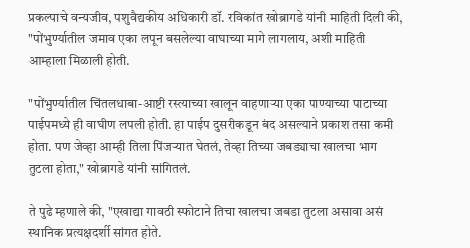प्रकल्पाचे वन्यजीव, पशुवैद्यकीय अधिकारी डॉ. रविकांत खोब्रागडे यांनी माहिती दिली की, "पोंभुर्ण्यातील जमाव एका लपून बसलेल्या वाघाच्या मागे लागलाय, अशी माहिती आम्हाला मिळाली होती.

"पोंभुर्ण्यातील चिंतलधाबा-आष्टी रस्त्याच्या खालून वाहणाऱ्या एका पाण्याच्या पाटाच्या पाईपमध्ये ही वाघीण लपली होती. हा पाईप दुसरीकडून बंद असल्याने प्रकाश तसा कमी होता. पण जेव्हा आम्ही तिला पिंजऱ्यात घेतलं, तेव्हा तिच्या जबड्याचा खालचा भाग तुटला होता," खोब्रागडे यांनी सांगितलं.

ते पुढे म्हणाले की, "एखाद्या गावठी स्फोटाने तिचा खालचा जबडा तुटला असावा असं स्थानिक प्रत्यक्षदर्शी सांगत होते.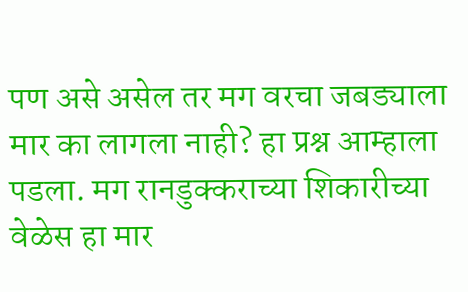पण असे असेल तर मग वरचा जबड्याला मार का लागला नाही? हा प्रश्न आम्हाला पडला. मग रानडुक्कराच्या शिकारीच्या वेळेस हा मार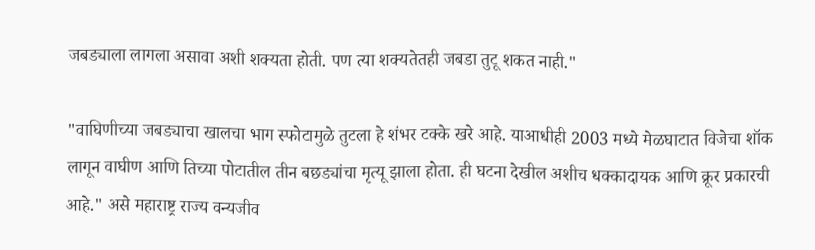जबड्याला लागला असावा अशी शक्यता होती. पण त्या शक्यतेतही जबडा तुटू शकत नाही."

"वाघिणीच्या जबड्याचा खालचा भाग स्फोटामुळे तुटला हे शंभर टक्के खरे आहे. याआधीही 2003 मध्ये मेळघाटात विजेचा शॉक लागून वाघीण आणि तिच्या पोटातील तीन बछड्यांचा मृत्यू झाला होता. ही घटना देखील अशीच धक्कादायक आणि क्रूर प्रकारची आहे." असे महाराष्ट्र राज्य वन्यजीव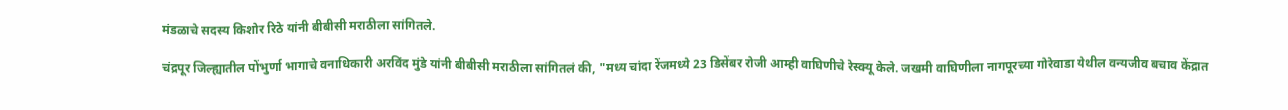मंडळाचे सदस्य किशोर रिठे यांनी बीबीसी मराठीला सांगितले.

चंद्रपूर जिल्ह्यातील पोंभुर्णा भागाचे वनाधिकारी अरविंद मुंडे यांनी बीबीसी मराठीला सांगितलं की, "मध्य चांदा रेंजमध्ये 23 डिसेंबर रोजी आम्ही वाघिणीचे रेस्क्यू केले. जखमी वाघिणीला नागपूरच्या गोरेवाडा येथील वन्यजीव बचाव केंद्रात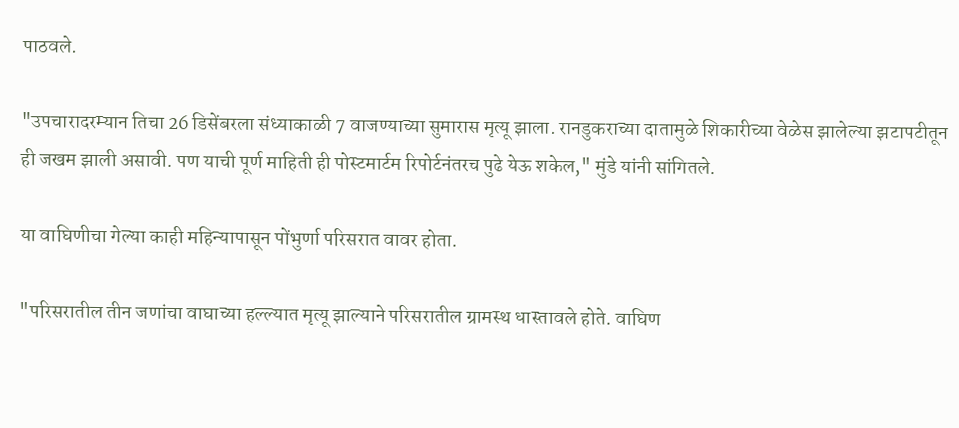पाठवले.

"उपचारादरम्यान तिचा 26 डिसेंबरला संध्याकाळी 7 वाजण्याच्या सुमारास मृत्यू झाला. रानडुकराच्या दातामुळे शिकारीच्या वेळेस झालेल्या झटापटीतून ही जखम झाली असावी. पण याची पूर्ण माहिती ही पोस्टमार्टम रिपोर्टनंतरच पुढे येऊ शकेल," मुंडे यांनी सांगितले.

या वाघिणीचा गेल्या काही महिन्यापासून पोंभुर्णा परिसरात वावर होता.

"परिसरातील तीन जणांचा वाघाच्या हल्ल्यात मृत्यू झाल्याने परिसरातील ग्रामस्थ धास्तावले होते. वाघिण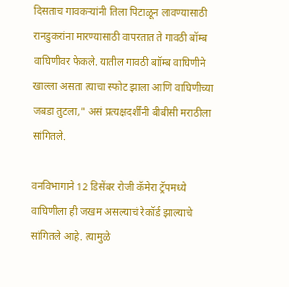दिसताच गावकऱ्यांनी तिला पिटाळून लावण्यासाठी रानडुकरांना मारण्यासाठी वापरतात ते गावठी बॉम्ब वाघिणीवर फेकले. यातील गावठी बाॉम्ब वाघिणीने खाल्ला असता त्याचा स्फोट झाला आणि वाघिणीच्या जबडा तुटला," असं प्रत्यक्षदर्शींनी बीबीसी मराठीला सांगितले.

वनविभागाने 12 डिसेंबर रोजी कॅमेरा ट्रॅपमध्ये वाघिणीला ही जखम असल्याचं रेकॉर्ड झाल्याचे सांगितले आहे. त्यामुळे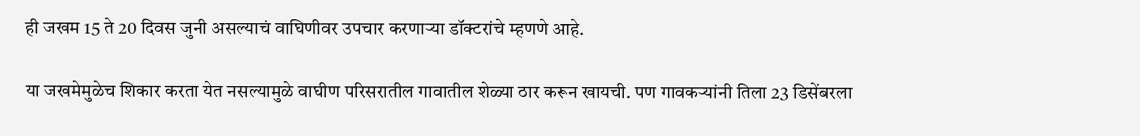ही जखम 15 ते 20 दिवस जुनी असल्याचं वाघिणीवर उपचार करणाऱ्या डॉक्टरांचे म्हणणे आहे.

या जखमेमुळेच शिकार करता येत नसल्यामुळे वाघीण परिसरातील गावातील शेळ्या ठार करून खायची. पण गावकऱ्यांनी तिला 23 डिसेंबरला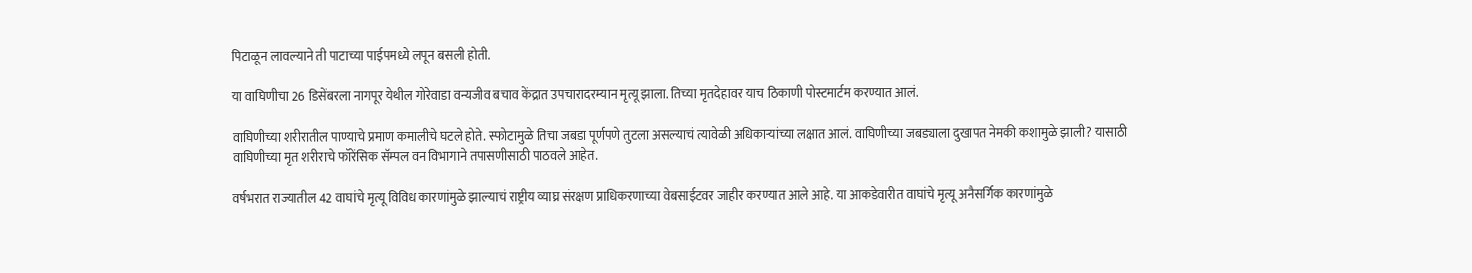पिटाळून लावल्याने ती पाटाच्या पाईपमध्ये लपून बसली होती.

या वाघिणीचा 26 डिसेंबरला नागपूर येथील गोरेवाडा वन्यजीव बचाव केंद्रात उपचारादरम्यान मृत्यू झाला. तिच्या मृतदेहावर याच ठिकाणी पोस्टमार्टम करण्यात आलं.

वाघिणीच्या शरीरातील पाण्याचे प्रमाण कमालीचे घटले होते. स्फोटामुळे तिचा जबडा पूर्णपणे तुटला असल्याचं त्यावेळी अधिकाऱ्यांच्या लक्षात आलं. वाघिणीच्या जबड्याला दुखापत नेमकी कशामुळे झाली? यासाठी वाघिणीच्या मृत शरीराचे फॉरेंसिक सॅम्पल वन विभागाने तपासणीसाठी पाठवले आहेत.

वर्षभरात राज्यातील 42 वाघांचे मृत्यू विविध कारणांमुळे झाल्याचं राष्ट्रीय व्याघ्र संरक्षण प्राधिकरणाच्या वेबसाईटवर जाहीर करण्यात आले आहे. या आकडेवारीत वाघांचे मृत्यू अनैसर्गिक कारणांमुळे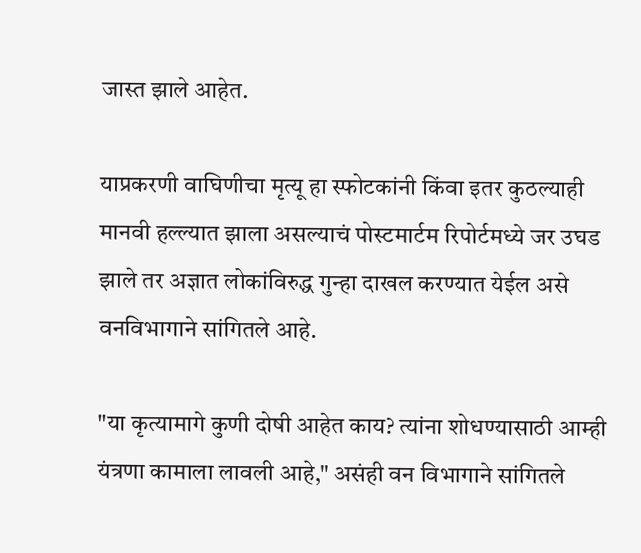जास्त झाले आहेत.

याप्रकरणी वाघिणीचा मृत्यू हा स्फोटकांनी किंवा इतर कुठल्याही मानवी हल्ल्यात झाला असल्याचं पोस्टमार्टम रिपोर्टमध्ये जर उघड झाले तर अज्ञात लोकांविरुद्ध गुन्हा दाखल करण्यात येईल असे वनविभागाने सांगितले आहे.

"या कृत्यामागे कुणी दोषी आहेत काय? त्यांना शोधण्यासाठी आम्ही यंत्रणा कामाला लावली आहे," असंही वन विभागाने सांगितले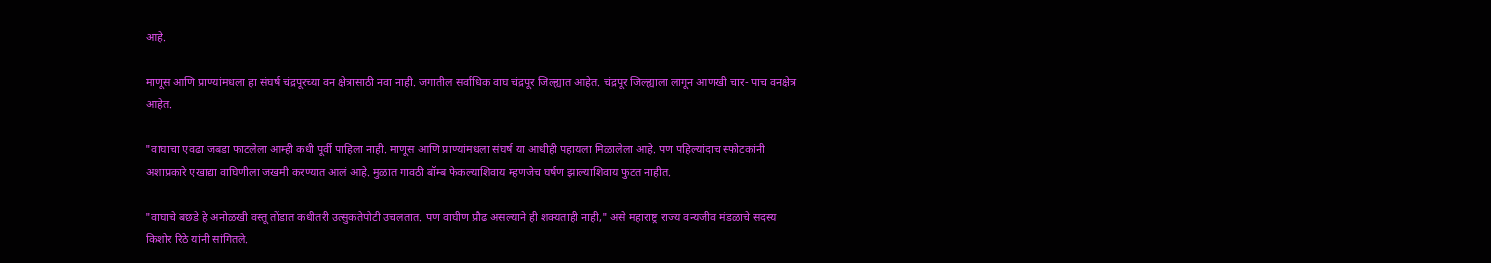आहे.

माणूस आणि प्राण्यांमधला हा संघर्ष चंद्रपूरच्या वन क्षेत्रासाठी नवा नाही. जगातील सर्वाधिक वाघ चंद्रपूर जिल्ह्यात आहेत. चंद्रपूर जिल्ह्याला लागून आणखी चार- पाच वनक्षेत्र आहेत.

"वाघाचा एवढा जबडा फाटलेला आम्ही कधी पूर्वी पाहिला नाही. माणूस आणि प्राण्यांमधला संघर्ष या आधीही पहायला मिळालेला आहे. पण पहिल्यांदाच स्फोटकांनी अशाप्रकारे एखाद्या वाघिणीला जखमी करण्यात आलं आहे. मुळात गावठी बॉम्ब फेकल्याशिवाय म्हणजेच घर्षण झाल्याशिवाय फुटत नाहीत.

"वाघाचे बछडे हे अनोळखी वस्तू तोंडात कधीतरी उत्सुकतेपोटी उचलतात. पण वाघीण प्रौढ असल्याने ही शक्यताही नाही," असे महाराष्ट्र राज्य वन्यजीव मंडळाचे सदस्य किशोर रिठे यांनी सांगितले.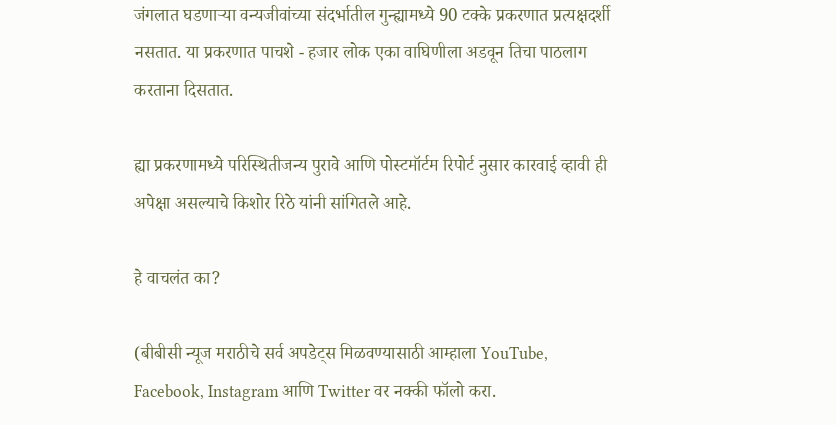जंगलात घडणाऱ्या वन्यजीवांच्या संदर्भातील गुन्ह्यामध्ये 90 टक्के प्रकरणात प्रत्यक्षदर्शी नसतात. या प्रकरणात पाचशे - हजार लोक एका वाघिणीला अडवून तिचा पाठलाग करताना दिसतात.

ह्या प्रकरणामध्ये परिस्थितीजन्य पुरावे आणि पोस्टमॉर्टम रिपोर्ट नुसार कारवाई व्हावी ही अपेक्षा असल्याचे किशोर रिठे यांनी सांगितले आहे.

हे वाचलंत का?

(बीबीसी न्यूज मराठीचे सर्व अपडेट्स मिळवण्यासाठी आम्हाला YouTube, Facebook, Instagram आणि Twitter वर नक्की फॉलो करा.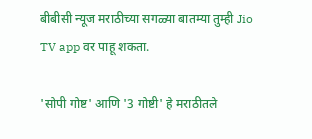बीबीसी न्यूज मराठीच्या सगळ्या बातम्या तुम्ही Jio TV app वर पाहू शकता.

'सोपी गोष्ट' आणि '3 गोष्टी' हे मराठीतले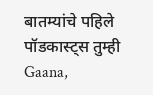बातम्यांचे पहिले पॉडकास्ट्स तुम्ही Gaana,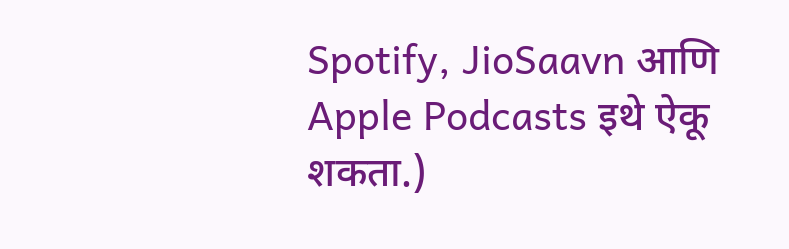Spotify, JioSaavn आणि Apple Podcasts इथे ऐकू शकता.)